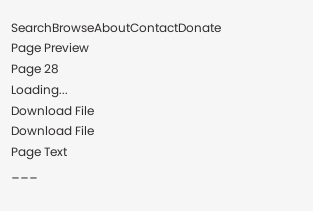SearchBrowseAboutContactDonate
Page Preview
Page 28
Loading...
Download File
Download File
Page Text
___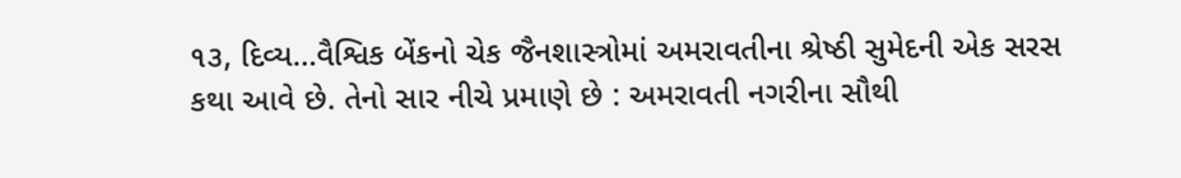૧૩, દિવ્ય...વૈશ્વિક બેંકનો ચેક જૈનશાસ્ત્રોમાં અમરાવતીના શ્રેષ્ઠી સુમેદની એક સરસ કથા આવે છે. તેનો સાર નીચે પ્રમાણે છે : અમરાવતી નગરીના સૌથી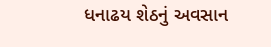ધનાઢય શેઠનું અવસાન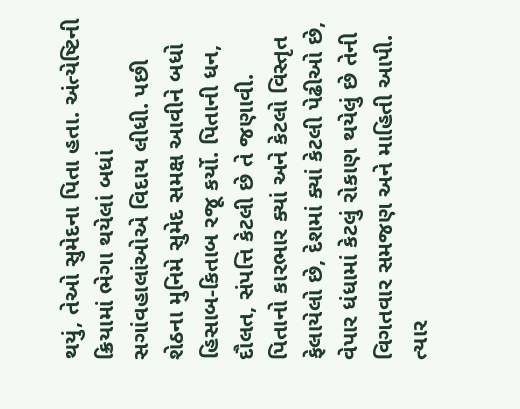થયું, તેઓ સુમેદના પિતા હતા. અંત્યેષ્ટિની ક્રિયામાં ભેગા થયેલાં બધાં સગાંવહાલાંઓએ વિદાય લીધી. પછી શેઠના મુનિમે સુમેદ સમક્ષ આવીને બધો હિસાબ-કિતાબ રજૂ કર્યો. પિતાની ધન, દૌલત, સંપત્તિ કેટલી છે તે જણાવી. પિતાનો કારભાર ક્યાં અને કેટલો વિસ્તૃત ફેલાયેલો છે, દેશમાં ક્યાં કેટલી પેઢીઓ છે, વેપાર ધંધામાં કેટલું રોકાણ થયેલું છે તેની વિગતવાર સમજણ અને માહિતી આપી. ત્યાર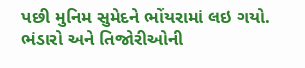પછી મુનિમ સુમેદને ભોંયરામાં લઇ ગયો. ભંડારો અને તિજોરીઓની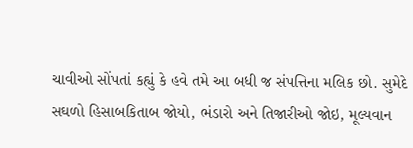ચાવીઓ સોંપતાં કહ્યું કે હવે તમે આ બધી જ સંપત્તિના મલિક છો. સુમેદે સઘળો હિસાબકિતાબ જોયો, ભંડારો અને તિજારીઓ જોઇ, મૂલ્યવાન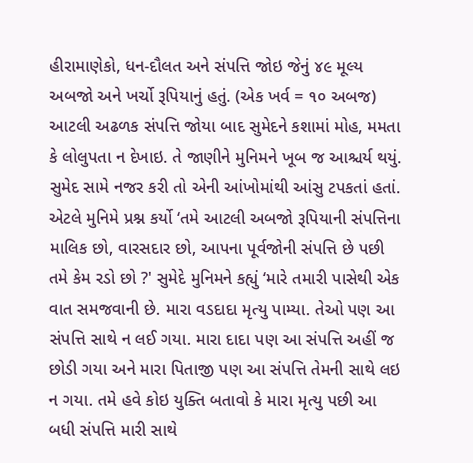હીરામાણેકો, ધન-દૌલત અને સંપત્તિ જોઇ જેનું ૪૯ મૂલ્ય અબજો અને ખર્ચો રૂપિયાનું હતું. (એક ખર્વ = ૧૦ અબજ) આટલી અઢળક સંપત્તિ જોયા બાદ સુમેદને કશામાં મોહ, મમતા કે લોલુપતા ન દેખાઇ. તે જાણીને મુનિમને ખૂબ જ આશ્ચર્ય થયું. સુમેદ સામે નજર કરી તો એની આંખોમાંથી આંસુ ટપકતાં હતાં. એટલે મુનિમે પ્રશ્ન કર્યો ‘તમે આટલી અબજો રૂપિયાની સંપત્તિના માલિક છો, વારસદાર છો, આપના પૂર્વજોની સંપત્તિ છે પછી તમે કેમ રડો છો ?' સુમેદે મુનિમને કહ્યું ‘મારે તમારી પાસેથી એક વાત સમજવાની છે. મારા વડદાદા મૃત્યુ પામ્યા. તેઓ પણ આ સંપત્તિ સાથે ન લઈ ગયા. મારા દાદા પણ આ સંપત્તિ અહીં જ છોડી ગયા અને મારા પિતાજી પણ આ સંપત્તિ તેમની સાથે લઇ ન ગયા. તમે હવે કોઇ યુક્તિ બતાવો કે મારા મૃત્યુ પછી આ બધી સંપત્તિ મારી સાથે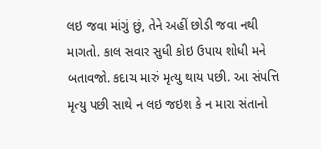લઇ જવા માંગું છું, તેને અહીં છોડી જવા નથી માગતો. કાલ સવાર સુધી કોઇ ઉપાય શોધી મને બતાવજો. કદાચ મારું મૃત્યુ થાય પછી. આ સંપત્તિ મૃત્યુ પછી સાથે ન લઇ જઇશ કે ન મારા સંતાનો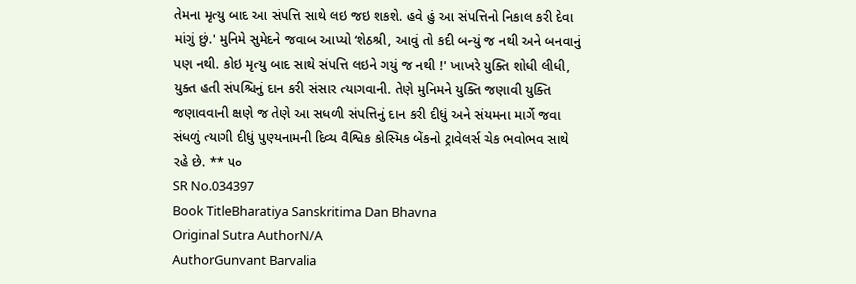તેમના મૃત્યુ બાદ આ સંપત્તિ સાથે લઇ જઇ શકશે. હવે હું આ સંપત્તિનો નિકાલ કરી દેવા માંગું છું.' મુનિમે સુમેદને જવાબ આપ્યો ‘શેઠશ્રી, આવું તો કદી બન્યું જ નથી અને બનવાનું પણ નથી. કોઇ મૃત્યુ બાદ સાથે સંપત્તિ લઇને ગયું જ નથી !' ખાખરે યુક્તિ શોધી લીધી, યુક્ત હતી સંપશ્ચિનું દાન કરી સંસાર ત્યાગવાની. તેણે મુનિમને યુક્તિ જણાવી યુક્તિ જણાવવાની ક્ષણે જ તેણે આ સધળી સંપત્તિનું દાન કરી દીધું અને સંયમના માર્ગે જવા સંધળું ત્યાગી દીધું પુણ્યનામની દિવ્ય વૈશ્વિક કોસ્મિક બેંકનો ટ્રાવેલર્સ ચેક ભવોભવ સાથે રહે છે. ** ૫૦
SR No.034397
Book TitleBharatiya Sanskritima Dan Bhavna
Original Sutra AuthorN/A
AuthorGunvant Barvalia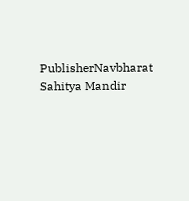PublisherNavbharat Sahitya Mandir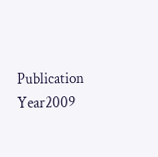Publication Year2009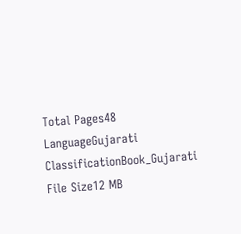Total Pages48
LanguageGujarati
ClassificationBook_Gujarati
File Size12 MB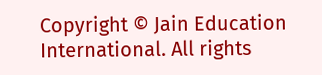Copyright © Jain Education International. All rights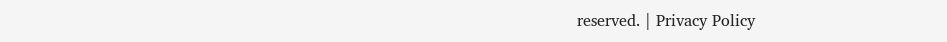reserved. | Privacy Policy